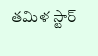తమిళ స్టార్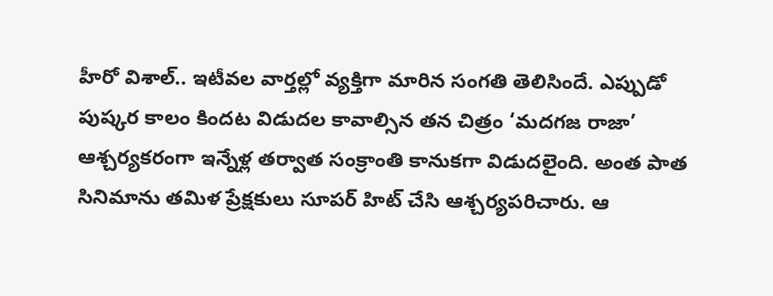హీరో విశాల్.. ఇటీవల వార్తల్లో వ్యక్తిగా మారిన సంగతి తెలిసిందే. ఎప్పుడో పుష్కర కాలం కిందట విడుదల కావాల్సిన తన చిత్రం ‘మదగజ రాజా’ ఆశ్చర్యకరంగా ఇన్నేళ్ల తర్వాత సంక్రాంతి కానుకగా విడుదలైంది. అంత పాత సినిమాను తమిళ ప్రేక్షకులు సూపర్ హిట్ చేసి ఆశ్చర్యపరిచారు. ఆ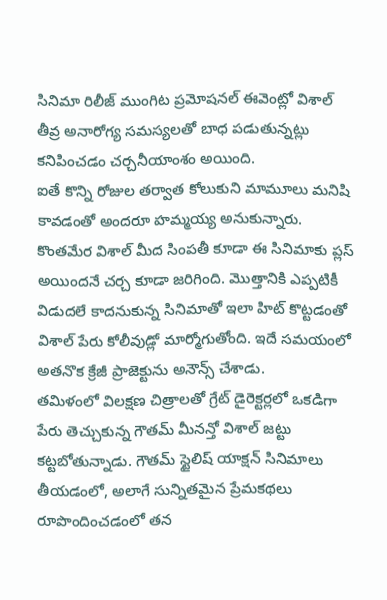సినిమా రిలీజ్ ముంగిట ప్రమోషనల్ ఈవెంట్లో విశాల్ తీవ్ర అనారోగ్య సమస్యలతో బాధ పడుతున్నట్లు కనిపించడం చర్చనీయాంశం అయింది.
ఐతే కొన్ని రోజుల తర్వాత కోలుకుని మామూలు మనిషి కావడంతో అందరూ హమ్మయ్య అనుకున్నారు. కొంతమేర విశాల్ మీద సింపతీ కూడా ఈ సినిమాకు ప్లస్ అయిందనే చర్చ కూడా జరిగింది. మొత్తానికి ఎప్పటికీ విడుదలే కాదనుకున్న సినిమాతో ఇలా హిట్ కొట్టడంతో విశాల్ పేరు కోలీవుడ్లో మార్మోగుతోంది. ఇదే సమయంలో అతనొక క్రేజీ ప్రాజెక్టును అనౌన్స్ చేశాడు.
తమిళంలో విలక్షణ చిత్రాలతో గ్రేట్ డైరెక్టర్లలో ఒకడిగా పేరు తెచ్చుకున్న గౌతమ్ మీనన్తో విశాల్ జట్టు కట్టబోతున్నాడు. గౌతమ్ స్టైలిష్ యాక్షన్ సినిమాలు తీయడంలో, అలాగే సున్నితమైన ప్రేమకథలు రూపొందించడంలో తన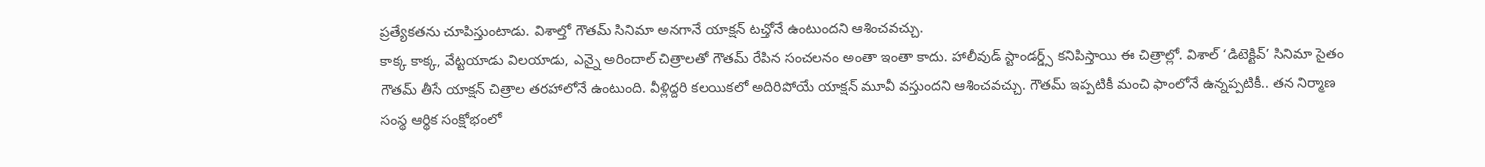ప్రత్యేకతను చూపిస్తుంటాడు. విశాల్తో గౌతమ్ సినిమా అనగానే యాక్షన్ టచ్తోనే ఉంటుందని ఆశించవచ్చు.
కాక్క కాక్క, వేట్టయాడు విలయాడు, ఎన్నై అరిందాల్ చిత్రాలతో గౌతమ్ రేపిన సంచలనం అంతా ఇంతా కాదు. హాలీవుడ్ స్టాండర్డ్స్ కనిపిస్తాయి ఈ చిత్రాల్లో. విశాల్ ‘డిటెక్టివ్’ సినిమా సైతం గౌతమ్ తీసే యాక్షన్ చిత్రాల తరహాలోనే ఉంటుంది. వీళ్లిద్దరి కలయికలో అదిరిపోయే యాక్షన్ మూవీ వస్తుందని ఆశించవచ్చు. గౌతమ్ ఇప్పటికీ మంచి ఫాంలోనే ఉన్నప్పటికీ.. తన నిర్మాణ సంస్థ ఆర్థిక సంక్షోభంలో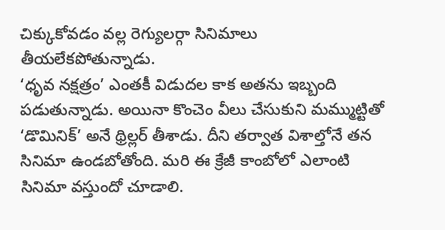చిక్కుకోవడం వల్ల రెగ్యులర్గా సినిమాలు తీయలేకపోతున్నాడు.
‘ధృవ నక్షత్రం’ ఎంతకీ విడుదల కాక అతను ఇబ్బంది పడుతున్నాడు. అయినా కొంచెం వీలు చేసుకుని మమ్ముట్టితో ‘డొమినిక్’ అనే థ్రిల్లర్ తీశాడు. దీని తర్వాత విశాల్తోనే తన సినిమా ఉండబోతోంది. మరి ఈ క్రేజీ కాంబోలో ఎలాంటి సినిమా వస్తుందో చూడాలి.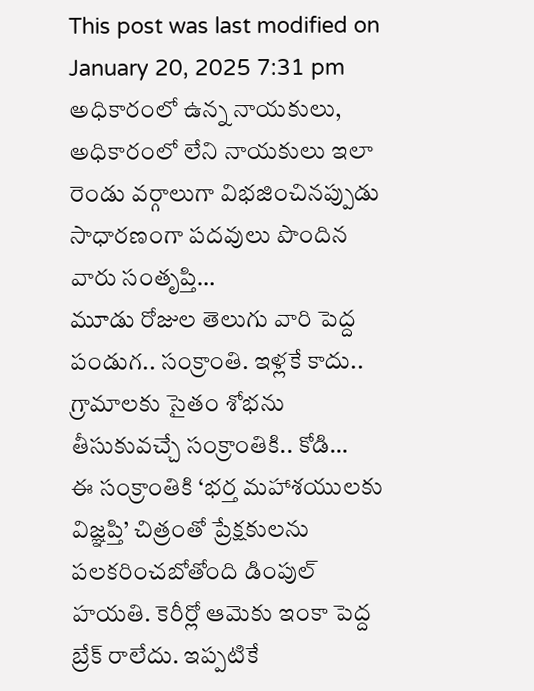This post was last modified on January 20, 2025 7:31 pm
అధికారంలో ఉన్న నాయకులు, అధికారంలో లేని నాయకులు ఇలా రెండు వర్గాలుగా విభజించినప్పుడు సాధారణంగా పదవులు పొందిన వారు సంతృప్తి…
మూడు రోజుల తెలుగు వారి పెద్ద పండుగ.. సంక్రాంతి. ఇళ్లకే కాదు.. గ్రామాలకు సైతం శోభను తీసుకువచ్చే సంక్రాంతికి.. కోడి…
ఈ సంక్రాంతికి ‘భర్త మహాశయులకు విజ్ఞప్తి’ చిత్రంతో ప్రేక్షకులను పలకరించబోతోంది డింపుల్ హయతి. కెరీర్లో ఆమెకు ఇంకా పెద్ద బ్రేక్ రాలేదు. ఇప్పటికే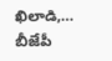ఖిలాడి,…
బీజేపీ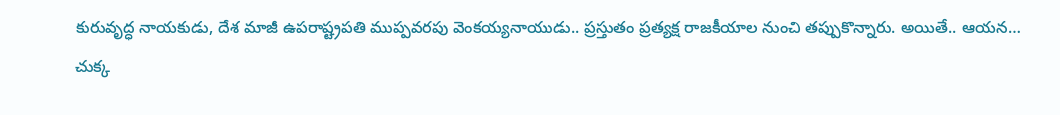కురువృద్ధ నాయకుడు, దేశ మాజీ ఉపరాష్ట్రపతి ముప్పవరపు వెంకయ్యనాయుడు.. ప్రస్తుతం ప్రత్యక్ష రాజకీయాల నుంచి తప్పుకొన్నారు. అయితే.. ఆయన…
చుక్క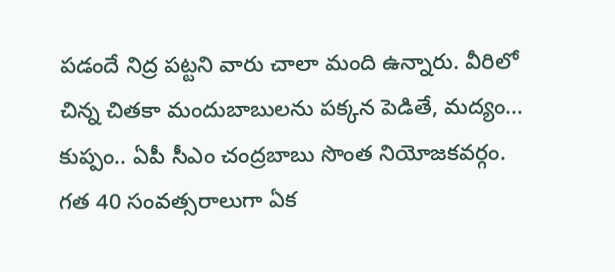పడందే నిద్ర పట్టని వారు చాలా మంది ఉన్నారు. వీరిలో చిన్న చితకా మందుబాబులను పక్కన పెడితే, మద్యం…
కుప్పం.. ఏపీ సీఎం చంద్రబాబు సొంత నియోజకవర్గం. గత 40 సంవత్సరాలుగా ఏక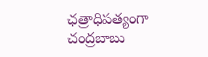ఛత్రాధిపత్యంగా చంద్రబాబు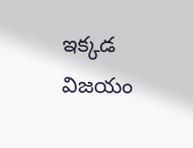ఇక్కడ విజయం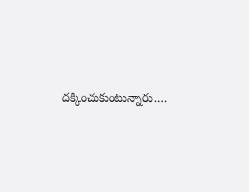దక్కించుకుంటున్నారు.…